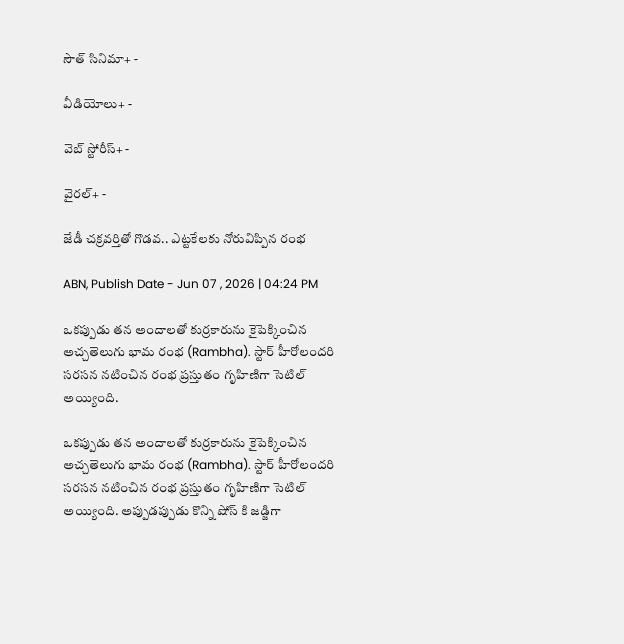సౌత్ సినిమా+ -

వీడియోలు+ -

వెబ్ స్టోరీస్+ -

వైరల్+ -

జేడీ చక్రవర్తితో గొడవ.. ఎట్టకేలకు నోరువిప్పిన రంభ

ABN, Publish Date - Jun 07 , 2026 | 04:24 PM

ఒకప్పుడు తన అందాలతో కుర్రకారును కైపెక్కించిన అచ్చతెలుగు భామ రంభ (Rambha). స్టార్ హీరోలందరి సరసన నటించిన రంభ ప్రస్తుతం గృహిణిగా సెటిల్ అయ్యింది.

ఒకప్పుడు తన అందాలతో కుర్రకారును కైపెక్కించిన అచ్చతెలుగు భామ రంభ (Rambha). స్టార్ హీరోలందరి సరసన నటించిన రంభ ప్రస్తుతం గృహిణిగా సెటిల్ అయ్యింది. అప్పుడప్పుడు కొన్ని షోస్ కి జడ్జిగా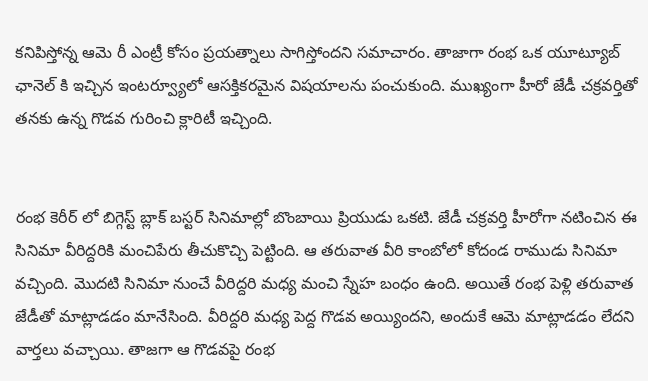కనిపిస్తోన్న ఆమె రీ ఎంట్రీ కోసం ప్రయత్నాలు సాగిస్తోందని సమాచారం. తాజాగా రంభ ఒక యూట్యూబ్ ఛానెల్ కి ఇచ్చిన ఇంటర్వ్యూలో ఆసక్తికరమైన విషయాలను పంచుకుంది. ముఖ్యంగా హీరో జేడీ చక్రవర్తితో తనకు ఉన్న గొడవ గురించి క్లారిటీ ఇచ్చింది.


రంభ కెరీర్ లో బిగ్గెస్ట్ బ్లాక్ బస్టర్ సినిమాల్లో బొంబాయి ప్రియుడు ఒకటి. జేడీ చక్రవర్తి హీరోగా నటించిన ఈ సినిమా వీరిద్దరికి మంచిపేరు తీచుకొచ్చి పెట్టింది. ఆ తరువాత వీరి కాంబోలో కోదండ రాముడు సినిమా వచ్చింది. మొదటి సినిమా నుంచే వీరిద్దరి మధ్య మంచి స్నేహ బంధం ఉంది. అయితే రంభ పెళ్లి తరువాత జేడీతో మాట్లాడడం మానేసింది. వీరిద్దరి మధ్య పెద్ద గొడవ అయ్యిందని, అందుకే ఆమె మాట్లాడడం లేదని వార్తలు వచ్చాయి. తాజగా ఆ గొడవపై రంభ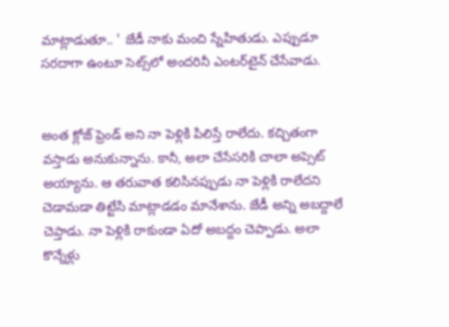మాట్లాడుతూ.. ' జేడీ నాకు మంచి స్నేహితుడు. ఎప్పుడూ సరదాగా ఉంటూ సెట్స్‌లో అందరినీ ఎంటర్‌టైన్ చేసేవాడు.


అంత క్లోజ్ ఫ్రెండ్ అని నా పెళ్లికి పిలిస్తే రాలేదు. కచ్చితంగా వస్తాడు అనుకున్నాను. కానీ, అలా చేసేసరికి చాలా అప్సెట్ అయ్యాను. ఆ తరువాత కలిసినప్పుడు నా పెళ్లికి రాలేదని చెడామడా తిట్టేసి మాట్లాడడం మానేశాను. జేడీ అన్ని అబద్దాలే చెప్తాడు. నా పెళ్లికి రాకుండా ఏదో అబద్దం చెప్పాడు. అలా కొన్నేళ్లు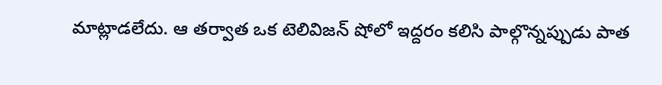మాట్లాడలేదు. ఆ తర్వాత ఒక టెలివిజన్ షోలో ఇద్దరం కలిసి పాల్గొన్నప్పుడు పాత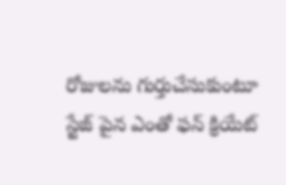రోజులను గుర్తుచేసుకుంటూ స్టేజ్ పైన ఎంతో ఫన్ క్రియేట్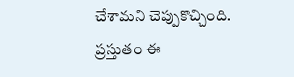చేశామని చెప్పుకొచ్చింది. ప్రస్తుతం ఈ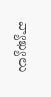వ్యాఖ్యలు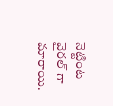నెట్టింట వైరల్ గా మారాయి.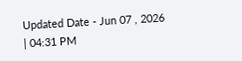Updated Date - Jun 07 , 2026 | 04:31 PM